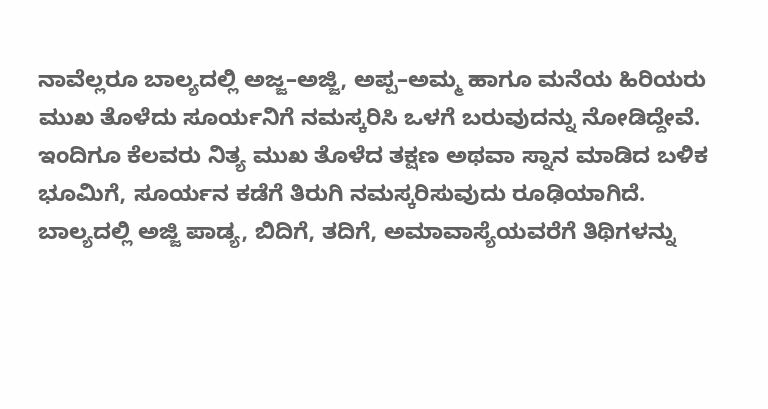ನಾವೆಲ್ಲರೂ ಬಾಲ್ಯದಲ್ಲಿ ಅಜ್ಜ–ಅಜ್ಜಿ, ಅಪ್ಪ–ಅಮ್ಮ ಹಾಗೂ ಮನೆಯ ಹಿರಿಯರು ಮುಖ ತೊಳೆದು ಸೂರ್ಯನಿಗೆ ನಮಸ್ಕರಿಸಿ ಒಳಗೆ ಬರುವುದನ್ನು ನೋಡಿದ್ದೇವೆ. ಇಂದಿಗೂ ಕೆಲವರು ನಿತ್ಯ ಮುಖ ತೊಳೆದ ತಕ್ಷಣ ಅಥವಾ ಸ್ನಾನ ಮಾಡಿದ ಬಳಿಕ ಭೂಮಿಗೆ, ಸೂರ್ಯನ ಕಡೆಗೆ ತಿರುಗಿ ನಮಸ್ಕರಿಸುವುದು ರೂಢಿಯಾಗಿದೆ.
ಬಾಲ್ಯದಲ್ಲಿ ಅಜ್ಜಿ ಪಾಡ್ಯ, ಬಿದಿಗೆ, ತದಿಗೆ, ಅಮಾವಾಸ್ಯೆಯವರೆಗೆ ತಿಥಿಗಳನ್ನು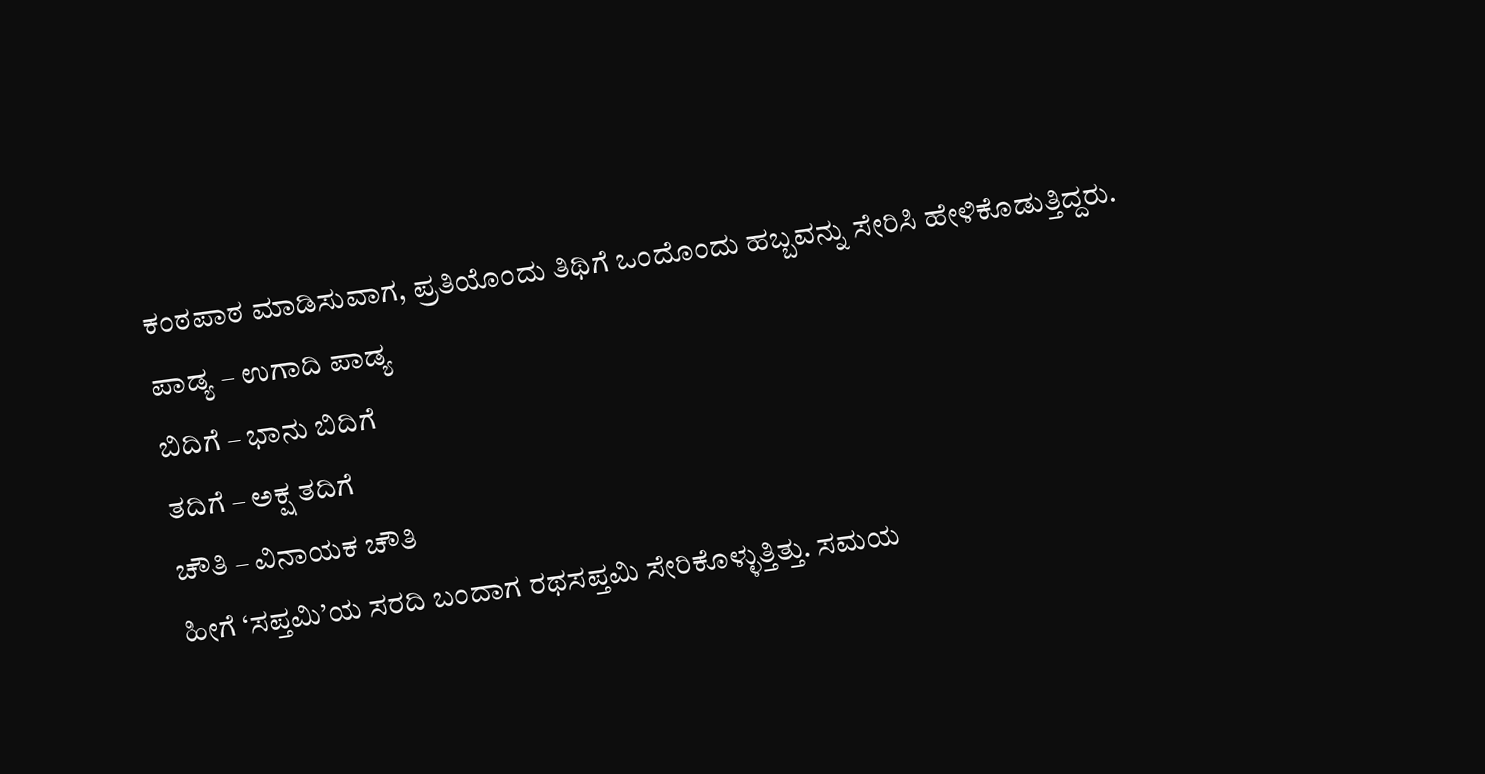ಕಂಠಪಾಠ ಮಾಡಿಸುವಾಗ, ಪ್ರತಿಯೊಂದು ತಿಥಿಗೆ ಒಂದೊಂದು ಹಬ್ಬವನ್ನು ಸೇರಿಸಿ ಹೇಳಿಕೊಡುತ್ತಿದ್ದರು.
ಪಾಡ್ಯ – ಉಗಾದಿ ಪಾಡ್ಯ
ಬಿದಿಗೆ – ಭಾನು ಬಿದಿಗೆ
ತದಿಗೆ – ಅಕ್ಷ ತದಿಗೆ
ಚೌತಿ – ವಿನಾಯಕ ಚೌತಿ
ಹೀಗೆ ‘ಸಪ್ತಮಿ’ಯ ಸರದಿ ಬಂದಾಗ ರಥಸಪ್ತಮಿ ಸೇರಿಕೊಳ್ಳುತ್ತಿತ್ತು. ಸಮಯ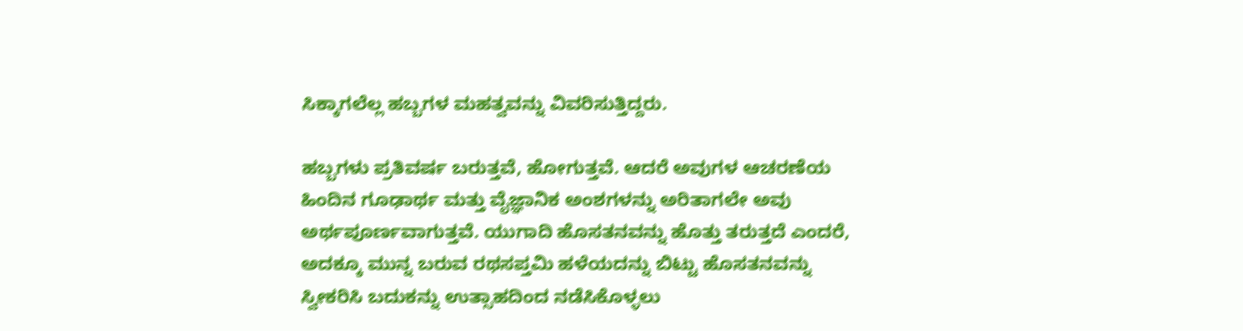ಸಿಕ್ಕಾಗಲೆಲ್ಲ ಹಬ್ಬಗಳ ಮಹತ್ವವನ್ನು ವಿವರಿಸುತ್ತಿದ್ದರು.

ಹಬ್ಬಗಳು ಪ್ರತಿವರ್ಷ ಬರುತ್ತವೆ, ಹೋಗುತ್ತವೆ. ಆದರೆ ಅವುಗಳ ಆಚರಣೆಯ ಹಿಂದಿನ ಗೂಢಾರ್ಥ ಮತ್ತು ವೈಜ್ಞಾನಿಕ ಅಂಶಗಳನ್ನು ಅರಿತಾಗಲೇ ಅವು ಅರ್ಥಪೂರ್ಣವಾಗುತ್ತವೆ. ಯುಗಾದಿ ಹೊಸತನವನ್ನು ಹೊತ್ತು ತರುತ್ತದೆ ಎಂದರೆ, ಅದಕ್ಕೂ ಮುನ್ನ ಬರುವ ರಥಸಪ್ತಮಿ ಹಳೆಯದನ್ನು ಬಿಟ್ಟು ಹೊಸತನವನ್ನು ಸ್ವೀಕರಿಸಿ ಬದುಕನ್ನು ಉತ್ಸಾಹದಿಂದ ನಡೆಸಿಕೊಳ್ಳಲು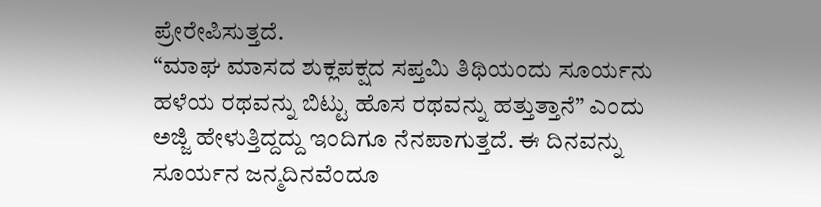ಪ್ರೇರೇಪಿಸುತ್ತದೆ.
“ಮಾಘ ಮಾಸದ ಶುಕ್ಲಪಕ್ಷದ ಸಪ್ತಮಿ ತಿಥಿಯಂದು ಸೂರ್ಯನು ಹಳೆಯ ರಥವನ್ನು ಬಿಟ್ಟು ಹೊಸ ರಥವನ್ನು ಹತ್ತುತ್ತಾನೆ” ಎಂದು ಅಜ್ಜಿ ಹೇಳುತ್ತಿದ್ದದ್ದು ಇಂದಿಗೂ ನೆನಪಾಗುತ್ತದೆ. ಈ ದಿನವನ್ನು ಸೂರ್ಯನ ಜನ್ಮದಿನವೆಂದೂ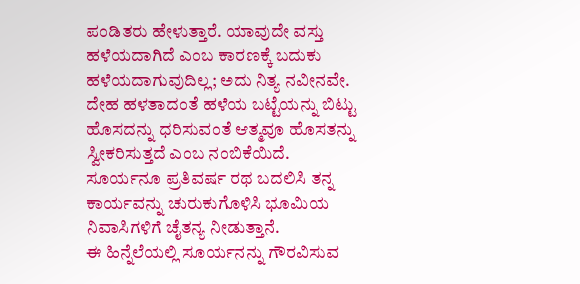ಪಂಡಿತರು ಹೇಳುತ್ತಾರೆ. ಯಾವುದೇ ವಸ್ತು ಹಳೆಯದಾಗಿದೆ ಎಂಬ ಕಾರಣಕ್ಕೆ ಬದುಕು ಹಳೆಯದಾಗುವುದಿಲ್ಲ; ಅದು ನಿತ್ಯ ನವೀನವೇ. ದೇಹ ಹಳತಾದಂತೆ ಹಳೆಯ ಬಟ್ಟೆಯನ್ನು ಬಿಟ್ಟು ಹೊಸದನ್ನು ಧರಿಸುವಂತೆ ಆತ್ಮವೂ ಹೊಸತನ್ನು ಸ್ವೀಕರಿಸುತ್ತದೆ ಎಂಬ ನಂಬಿಕೆಯಿದೆ. ಸೂರ್ಯನೂ ಪ್ರತಿವರ್ಷ ರಥ ಬದಲಿಸಿ ತನ್ನ ಕಾರ್ಯವನ್ನು ಚುರುಕುಗೊಳಿಸಿ ಭೂಮಿಯ ನಿವಾಸಿಗಳಿಗೆ ಚೈತನ್ಯ ನೀಡುತ್ತಾನೆ.
ಈ ಹಿನ್ನೆಲೆಯಲ್ಲಿ ಸೂರ್ಯನನ್ನು ಗೌರವಿಸುವ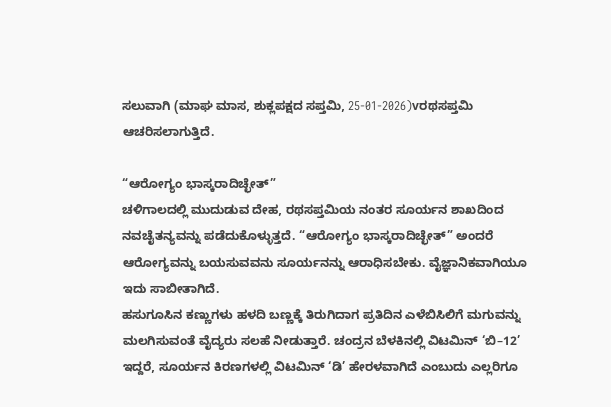ಸಲುವಾಗಿ (ಮಾಘ ಮಾಸ, ಶುಕ್ಲಪಕ್ಷದ ಸಪ್ತಮಿ, 25-01-2026)vರಥಸಪ್ತಮಿ ಆಚರಿಸಲಾಗುತ್ತಿದೆ.

“ಆರೋಗ್ಯಂ ಭಾಸ್ಕರಾದಿಚ್ಛೇತ್”
ಚಳಿಗಾಲದಲ್ಲಿ ಮುದುಡುವ ದೇಹ, ರಥಸಪ್ತಮಿಯ ನಂತರ ಸೂರ್ಯನ ಶಾಖದಿಂದ ನವಚೈತನ್ಯವನ್ನು ಪಡೆದುಕೊಳ್ಳುತ್ತದೆ. “ಆರೋಗ್ಯಂ ಭಾಸ್ಕರಾದಿಚ್ಛೇತ್” ಅಂದರೆ ಆರೋಗ್ಯವನ್ನು ಬಯಸುವವನು ಸೂರ್ಯನನ್ನು ಆರಾಧಿಸಬೇಕು. ವೈಜ್ಞಾನಿಕವಾಗಿಯೂ ಇದು ಸಾಬೀತಾಗಿದೆ.
ಹಸುಗೂಸಿನ ಕಣ್ಣುಗಳು ಹಳದಿ ಬಣ್ಣಕ್ಕೆ ತಿರುಗಿದಾಗ ಪ್ರತಿದಿನ ಎಳೆಬಿಸಿಲಿಗೆ ಮಗುವನ್ನು ಮಲಗಿಸುವಂತೆ ವೈದ್ಯರು ಸಲಹೆ ನೀಡುತ್ತಾರೆ. ಚಂದ್ರನ ಬೆಳಕಿನಲ್ಲಿ ವಿಟಮಿನ್ ‘ಬಿ–12’ ಇದ್ದರೆ, ಸೂರ್ಯನ ಕಿರಣಗಳಲ್ಲಿ ವಿಟಮಿನ್ ‘ಡಿ’ ಹೇರಳವಾಗಿದೆ ಎಂಬುದು ಎಲ್ಲರಿಗೂ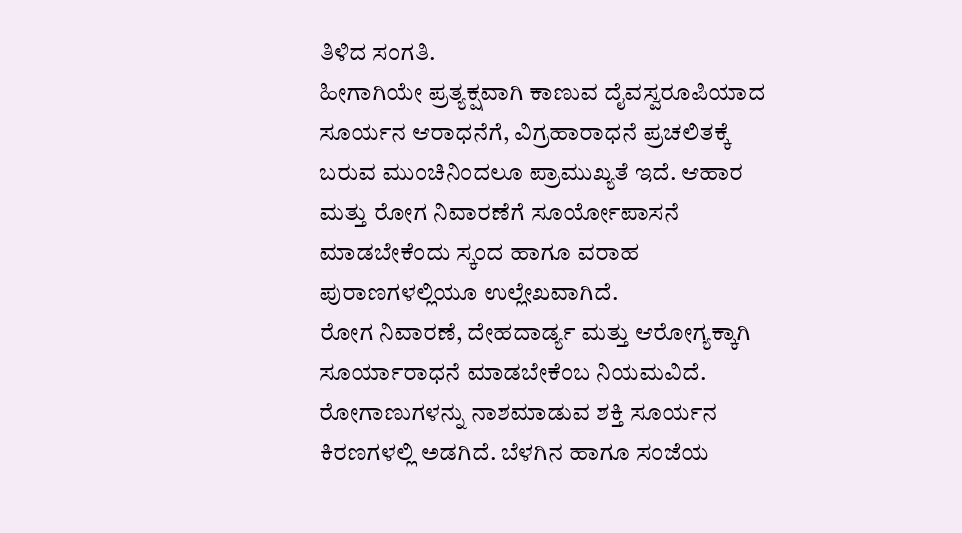ತಿಳಿದ ಸಂಗತಿ.
ಹೀಗಾಗಿಯೇ ಪ್ರತ್ಯಕ್ಷವಾಗಿ ಕಾಣುವ ದೈವಸ್ವರೂಪಿಯಾದ ಸೂರ್ಯನ ಆರಾಧನೆಗೆ, ವಿಗ್ರಹಾರಾಧನೆ ಪ್ರಚಲಿತಕ್ಕೆ ಬರುವ ಮುಂಚಿನಿಂದಲೂ ಪ್ರಾಮುಖ್ಯತೆ ಇದೆ. ಆಹಾರ ಮತ್ತು ರೋಗ ನಿವಾರಣೆಗೆ ಸೂರ್ಯೋಪಾಸನೆ ಮಾಡಬೇಕೆಂದು ಸ್ಕಂದ ಹಾಗೂ ವರಾಹ ಪುರಾಣಗಳಲ್ಲಿಯೂ ಉಲ್ಲೇಖವಾಗಿದೆ.
ರೋಗ ನಿವಾರಣೆ, ದೇಹದಾರ್ಡ್ಯ ಮತ್ತು ಆರೋಗ್ಯಕ್ಕಾಗಿ ಸೂರ್ಯಾರಾಧನೆ ಮಾಡಬೇಕೆಂಬ ನಿಯಮವಿದೆ. ರೋಗಾಣುಗಳನ್ನು ನಾಶಮಾಡುವ ಶಕ್ತಿ ಸೂರ್ಯನ ಕಿರಣಗಳಲ್ಲಿ ಅಡಗಿದೆ. ಬೆಳಗಿನ ಹಾಗೂ ಸಂಜೆಯ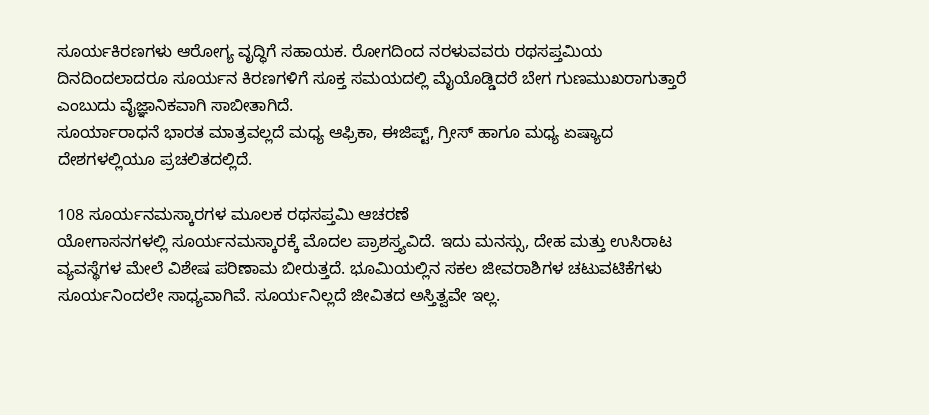ಸೂರ್ಯಕಿರಣಗಳು ಆರೋಗ್ಯ ವೃದ್ಧಿಗೆ ಸಹಾಯಕ. ರೋಗದಿಂದ ನರಳುವವರು ರಥಸಪ್ತಮಿಯ ದಿನದಿಂದಲಾದರೂ ಸೂರ್ಯನ ಕಿರಣಗಳಿಗೆ ಸೂಕ್ತ ಸಮಯದಲ್ಲಿ ಮೈಯೊಡ್ಡಿದರೆ ಬೇಗ ಗುಣಮುಖರಾಗುತ್ತಾರೆ ಎಂಬುದು ವೈಜ್ಞಾನಿಕವಾಗಿ ಸಾಬೀತಾಗಿದೆ.
ಸೂರ್ಯಾರಾಧನೆ ಭಾರತ ಮಾತ್ರವಲ್ಲದೆ ಮಧ್ಯ ಆಫ್ರಿಕಾ, ಈಜಿಪ್ಟ್, ಗ್ರೀಸ್ ಹಾಗೂ ಮಧ್ಯ ಏಷ್ಯಾದ ದೇಶಗಳಲ್ಲಿಯೂ ಪ್ರಚಲಿತದಲ್ಲಿದೆ.

108 ಸೂರ್ಯನಮಸ್ಕಾರಗಳ ಮೂಲಕ ರಥಸಪ್ತಮಿ ಆಚರಣೆ
ಯೋಗಾಸನಗಳಲ್ಲಿ ಸೂರ್ಯನಮಸ್ಕಾರಕ್ಕೆ ಮೊದಲ ಪ್ರಾಶಸ್ತ್ಯವಿದೆ. ಇದು ಮನಸ್ಸು, ದೇಹ ಮತ್ತು ಉಸಿರಾಟ ವ್ಯವಸ್ಥೆಗಳ ಮೇಲೆ ವಿಶೇಷ ಪರಿಣಾಮ ಬೀರುತ್ತದೆ. ಭೂಮಿಯಲ್ಲಿನ ಸಕಲ ಜೀವರಾಶಿಗಳ ಚಟುವಟಿಕೆಗಳು ಸೂರ್ಯನಿಂದಲೇ ಸಾಧ್ಯವಾಗಿವೆ. ಸೂರ್ಯನಿಲ್ಲದೆ ಜೀವಿತದ ಅಸ್ತಿತ್ವವೇ ಇಲ್ಲ.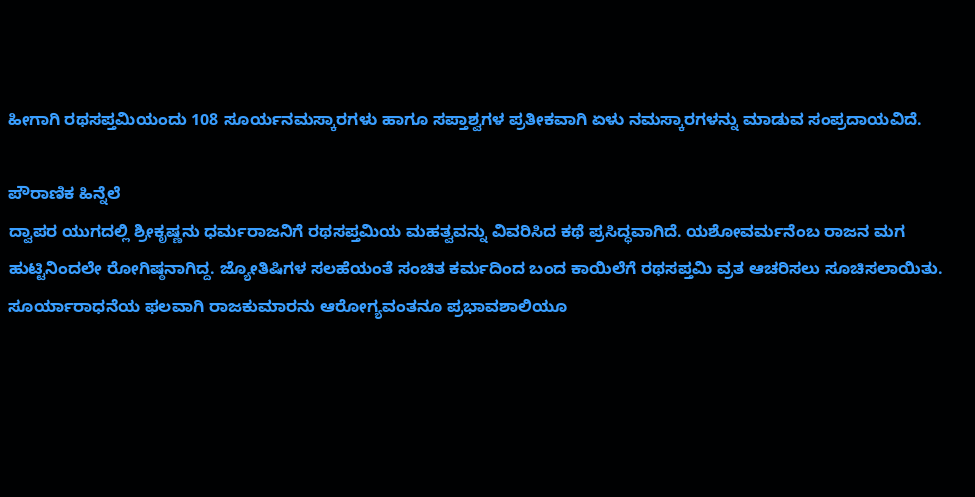ಹೀಗಾಗಿ ರಥಸಪ್ತಮಿಯಂದು 108 ಸೂರ್ಯನಮಸ್ಕಾರಗಳು ಹಾಗೂ ಸಪ್ತಾಶ್ವಗಳ ಪ್ರತೀಕವಾಗಿ ಏಳು ನಮಸ್ಕಾರಗಳನ್ನು ಮಾಡುವ ಸಂಪ್ರದಾಯವಿದೆ.

ಪೌರಾಣಿಕ ಹಿನ್ನೆಲೆ
ದ್ವಾಪರ ಯುಗದಲ್ಲಿ ಶ್ರೀಕೃಷ್ಣನು ಧರ್ಮರಾಜನಿಗೆ ರಥಸಪ್ತಮಿಯ ಮಹತ್ವವನ್ನು ವಿವರಿಸಿದ ಕಥೆ ಪ್ರಸಿದ್ಧವಾಗಿದೆ. ಯಶೋವರ್ಮನೆಂಬ ರಾಜನ ಮಗ ಹುಟ್ಟಿನಿಂದಲೇ ರೋಗಿಷ್ಠನಾಗಿದ್ದ. ಜ್ಯೋತಿಷಿಗಳ ಸಲಹೆಯಂತೆ ಸಂಚಿತ ಕರ್ಮದಿಂದ ಬಂದ ಕಾಯಿಲೆಗೆ ರಥಸಪ್ತಮಿ ವ್ರತ ಆಚರಿಸಲು ಸೂಚಿಸಲಾಯಿತು. ಸೂರ್ಯಾರಾಧನೆಯ ಫಲವಾಗಿ ರಾಜಕುಮಾರನು ಆರೋಗ್ಯವಂತನೂ ಪ್ರಭಾವಶಾಲಿಯೂ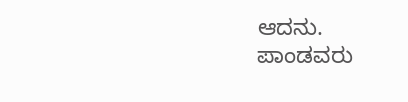ಆದನು.
ಪಾಂಡವರು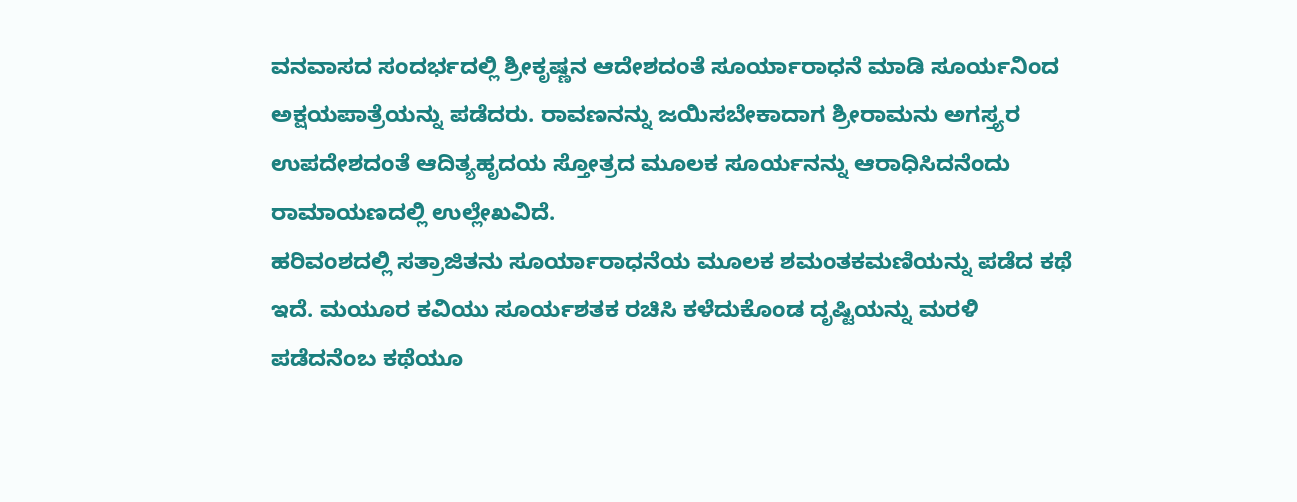ವನವಾಸದ ಸಂದರ್ಭದಲ್ಲಿ ಶ್ರೀಕೃಷ್ಣನ ಆದೇಶದಂತೆ ಸೂರ್ಯಾರಾಧನೆ ಮಾಡಿ ಸೂರ್ಯನಿಂದ ಅಕ್ಷಯಪಾತ್ರೆಯನ್ನು ಪಡೆದರು. ರಾವಣನನ್ನು ಜಯಿಸಬೇಕಾದಾಗ ಶ್ರೀರಾಮನು ಅಗಸ್ತ್ಯರ ಉಪದೇಶದಂತೆ ಆದಿತ್ಯಹೃದಯ ಸ್ತೋತ್ರದ ಮೂಲಕ ಸೂರ್ಯನನ್ನು ಆರಾಧಿಸಿದನೆಂದು ರಾಮಾಯಣದಲ್ಲಿ ಉಲ್ಲೇಖವಿದೆ.
ಹರಿವಂಶದಲ್ಲಿ ಸತ್ರಾಜಿತನು ಸೂರ್ಯಾರಾಧನೆಯ ಮೂಲಕ ಶಮಂತಕಮಣಿಯನ್ನು ಪಡೆದ ಕಥೆ ಇದೆ. ಮಯೂರ ಕವಿಯು ಸೂರ್ಯಶತಕ ರಚಿಸಿ ಕಳೆದುಕೊಂಡ ದೃಷ್ಟಿಯನ್ನು ಮರಳಿ ಪಡೆದನೆಂಬ ಕಥೆಯೂ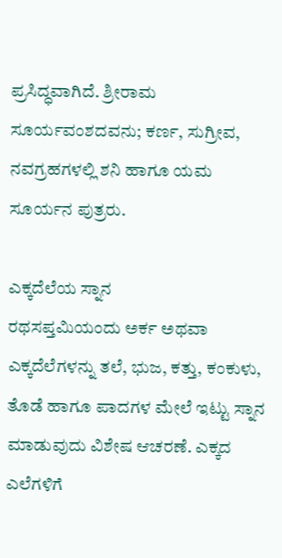ಪ್ರಸಿದ್ಧವಾಗಿದೆ. ಶ್ರೀರಾಮ ಸೂರ್ಯವಂಶದವನು; ಕರ್ಣ, ಸುಗ್ರೀವ, ನವಗ್ರಹಗಳಲ್ಲಿ ಶನಿ ಹಾಗೂ ಯಮ ಸೂರ್ಯನ ಪುತ್ರರು.

ಎಕ್ಕದೆಲೆಯ ಸ್ನಾನ
ರಥಸಪ್ತಮಿಯಂದು ಅರ್ಕ ಅಥವಾ ಎಕ್ಕದೆಲೆಗಳನ್ನು ತಲೆ, ಭುಜ, ಕತ್ತು, ಕಂಕುಳು, ತೊಡೆ ಹಾಗೂ ಪಾದಗಳ ಮೇಲೆ ಇಟ್ಟು ಸ್ನಾನ ಮಾಡುವುದು ವಿಶೇಷ ಆಚರಣೆ. ಎಕ್ಕದ ಎಲೆಗಳಿಗೆ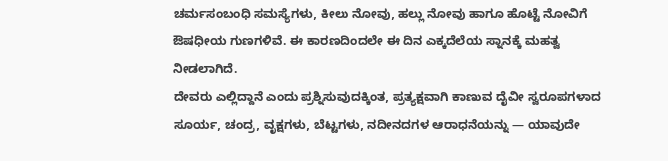ಚರ್ಮಸಂಬಂಧಿ ಸಮಸ್ಯೆಗಳು, ಕೀಲು ನೋವು, ಹಲ್ಲು ನೋವು ಹಾಗೂ ಹೊಟ್ಟೆ ನೋವಿಗೆ ಔಷಧೀಯ ಗುಣಗಳಿವೆ. ಈ ಕಾರಣದಿಂದಲೇ ಈ ದಿನ ಎಕ್ಕದೆಲೆಯ ಸ್ನಾನಕ್ಕೆ ಮಹತ್ವ ನೀಡಲಾಗಿದೆ.
ದೇವರು ಎಲ್ಲಿದ್ದಾನೆ ಎಂದು ಪ್ರಶ್ನಿಸುವುದಕ್ಕಿಂತ, ಪ್ರತ್ಯಕ್ಷವಾಗಿ ಕಾಣುವ ದೈವೀ ಸ್ವರೂಪಗಳಾದ ಸೂರ್ಯ, ಚಂದ್ರ, ವೃಕ್ಷಗಳು, ಬೆಟ್ಟಗಳು, ನದೀನದಗಳ ಆರಾಧನೆಯನ್ನು — ಯಾವುದೇ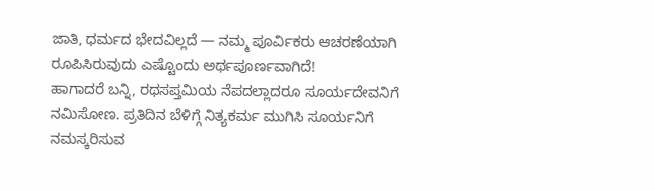ಜಾತಿ, ಧರ್ಮದ ಭೇದವಿಲ್ಲದೆ — ನಮ್ಮ ಪೂರ್ವಿಕರು ಆಚರಣೆಯಾಗಿ ರೂಪಿಸಿರುವುದು ಎಷ್ಟೊಂದು ಅರ್ಥಪೂರ್ಣವಾಗಿದೆ!
ಹಾಗಾದರೆ ಬನ್ನಿ, ರಥಸಪ್ತಮಿಯ ನೆಪದಲ್ಲಾದರೂ ಸೂರ್ಯದೇವನಿಗೆ ನಮಿಸೋಣ. ಪ್ರತಿದಿನ ಬೆಳಿಗ್ಗೆ ನಿತ್ಯಕರ್ಮ ಮುಗಿಸಿ ಸೂರ್ಯನಿಗೆ ನಮಸ್ಕರಿಸುವ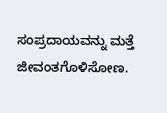ಸಂಪ್ರದಾಯವನ್ನು ಮತ್ತೆ ಜೀವಂತಗೊಳಿಸೋಣ.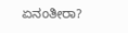ಏನಂತೀರಾ?